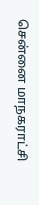சென்னை மாநகராட்சி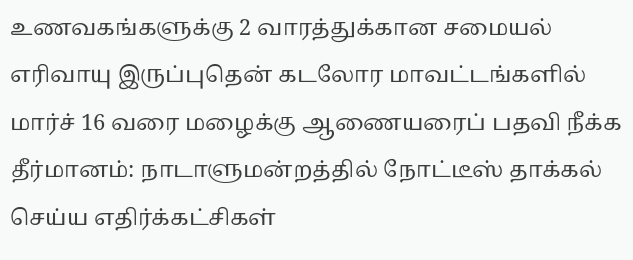உணவகங்களுக்கு 2 வாரத்துக்கான சமையல் எரிவாயு இருப்புதென் கடலோர மாவட்டங்களில் மார்ச் 16 வரை மழைக்கு ஆணையரைப் பதவி நீக்க தீர்மானம்: நாடாளுமன்றத்தில் நோட்டீஸ் தாக்கல் செய்ய எதிர்க்கட்சிகள்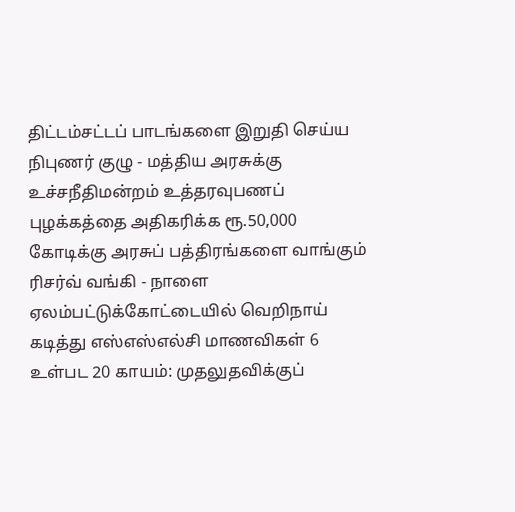திட்டம்சட்டப் பாடங்களை இறுதி செய்ய நிபுணர் குழு - மத்திய அரசுக்கு உச்சநீதிமன்றம் உத்தரவுபணப் புழக்கத்தை அதிகரிக்க ரூ.50,000 கோடிக்கு அரசுப் பத்திரங்களை வாங்கும் ரிசர்வ் வங்கி - நாளை ஏலம்பட்டுக்கோட்டையில் வெறிநாய் கடித்து எஸ்எஸ்எல்சி மாணவிகள் 6 உள்பட 20 காயம்: முதலுதவிக்குப்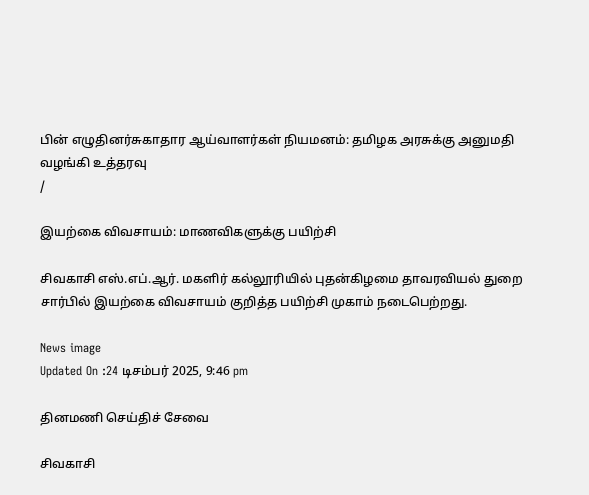பின் எழுதினர்சுகாதார ஆய்வாளர்கள் நியமனம்: தமிழக அரசுக்கு அனுமதி வழங்கி உத்தரவு
/

இயற்கை விவசாயம்: மாணவிகளுக்கு பயிற்சி

சிவகாசி எஸ்.எப்.ஆர். மகளிர் கல்லூரியில் புதன்கிழமை தாவரவியல் துறை சார்பில் இயற்கை விவசாயம் குறித்த பயிற்சி முகாம் நடைபெற்றது.

News image
Updated On :24 டிசம்பர் 2025, 9:46 pm

தினமணி செய்திச் சேவை

சிவகாசி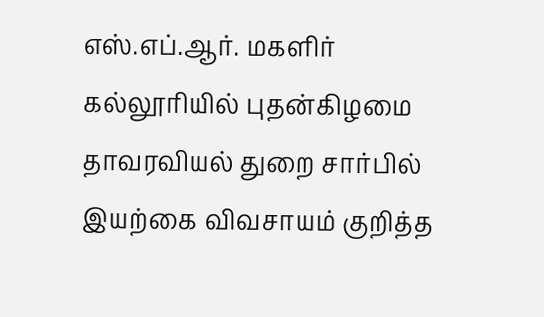எஸ்.எப்.ஆர். மகளிர் கல்லூரியில் புதன்கிழமை தாவரவியல் துறை சார்பில் இயற்கை விவசாயம் குறித்த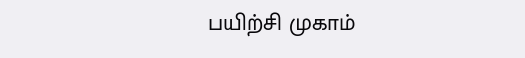பயிற்சி முகாம்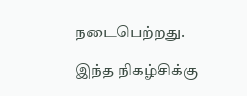நடைபெற்றது.

இந்த நிகழ்சிக்கு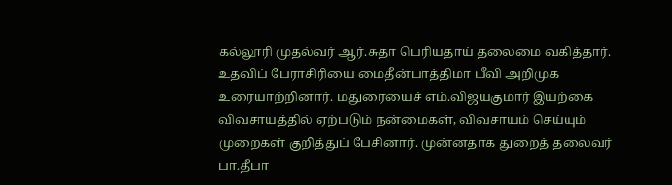கல்லூரி முதல்வர் ஆர்.சுதா பெரியதாய் தலைமை வகித்தார். உதவிப் பேராசிரியை மைதீன்பாத்திமா பீவி அறிமுக உரையாற்றினார். மதுரையைச் எம்.விஜயகுமார் இயற்கை விவசாயத்தில் ஏற்படும் நன்மைகள், விவசாயம் செய்யும் முறைகள் குறித்துப் பேசினார். முன்னதாக துறைத் தலைவர் பா.தீபா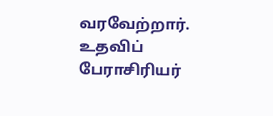வரவேற்றார். உதவிப் பேராசிரியர்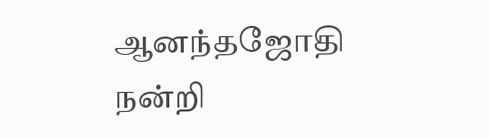ஆனந்தஜோதி நன்றி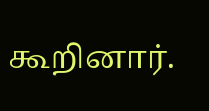கூறினார்.